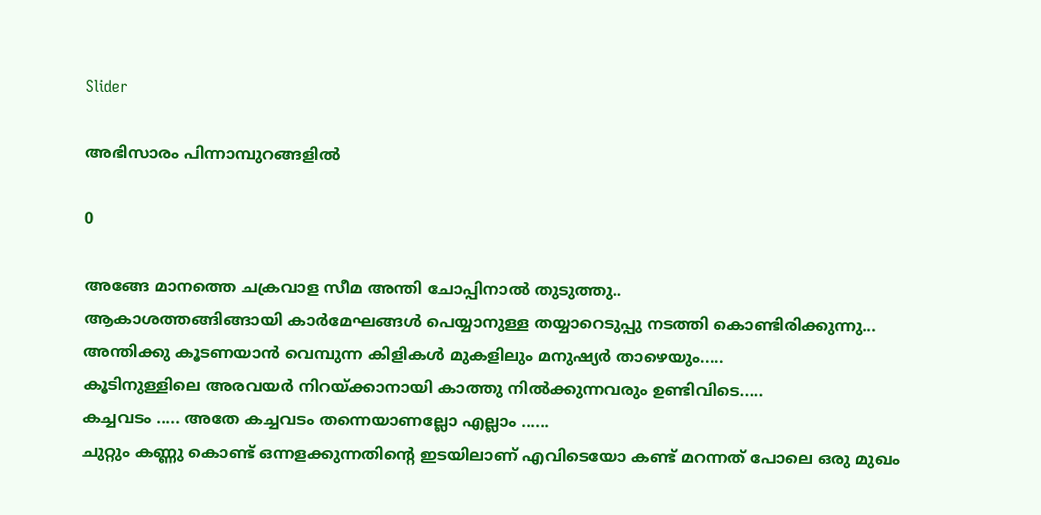Slider

അഭിസാരം പിന്നാമ്പുറങ്ങളിൽ

0

അങ്ങേ മാനത്തെ ചക്രവാള സീമ അന്തി ചോപ്പിനാൽ തുടുത്തു..
ആകാശത്തങ്ങിങ്ങായി കാർമേഘങ്ങൾ പെയ്യാനുള്ള തയ്യാറെടുപ്പു നടത്തി കൊണ്ടിരിക്കുന്നു...
അന്തിക്കു കൂടണയാൻ വെമ്പുന്ന കിളികൾ മുകളിലും മനുഷ്യർ താഴെയും.....
കൂടിനുള്ളിലെ അരവയർ നിറയ്ക്കാനായി കാത്തു നിൽക്കുന്നവരും ഉണ്ടിവിടെ.....
കച്ചവടം ..... അതേ കച്ചവടം തന്നെയാണല്ലോ എല്ലാം ......
ചുറ്റും കണ്ണു കൊണ്ട് ഒന്നളക്കുന്നതിന്റെ ഇടയിലാണ് എവിടെയോ കണ്ട് മറന്നത് പോലെ ഒരു മുഖം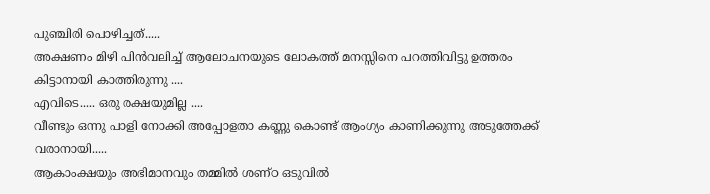പുഞ്ചിരി പൊഴിച്ചത്.....
അക്ഷണം മിഴി പിൻവലിച്ച് ആലോചനയുടെ ലോകത്ത് മനസ്സിനെ പറത്തിവിട്ടു ഉത്തരം കിട്ടാനായി കാത്തിരുന്നു ....
എവിടെ..... ഒരു രക്ഷയുമില്ല ....
വീണ്ടും ഒന്നു പാളി നോക്കി അപ്പോളതാ കണ്ണു കൊണ്ട് ആംഗ്യം കാണിക്കുന്നു അടുത്തേക്ക് വരാനായി.....
ആകാംക്ഷയും അഭിമാനവും തമ്മില്‍ ശണ്ഠ ഒടുവില്‍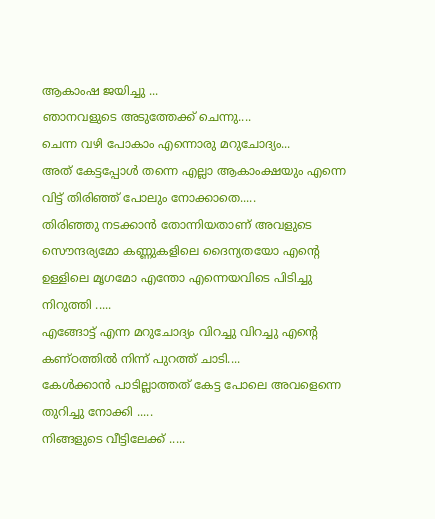ആകാംഷ ജയിച്ചു ...
ഞാനവളുടെ അടുത്തേക്ക് ചെന്നു....
ചെന്ന വഴി പോകാം എന്നൊരു മറുചോദ്യം...
അത് കേട്ടപ്പോള്‍ തന്നെ എല്ലാ ആകാംക്ഷയും എന്നെ വിട്ട് തിരിഞ്ഞ് പോലും നോക്കാതെ.....
തിരിഞ്ഞു നടക്കാൻ തോന്നിയതാണ് അവളുടെ സൌന്ദര്യമോ കണ്ണുകളിലെ ദൈന്യതയോ എന്റെ ഉള്ളിലെ മൃഗമോ എന്തോ എന്നെയവിടെ പിടിച്ചു നിറുത്തി .....
എങ്ങോട്ട് എന്ന മറുചോദ്യം വിറച്ചു വിറച്ചു എന്റെ കണ്ഠത്തിൽ നിന്ന് പുറത്ത് ചാടി....
കേൾക്കാൻ പാടില്ലാത്തത് കേട്ട പോലെ അവളെന്നെ തുറിച്ചു നോക്കി .....
നിങ്ങളുടെ വീട്ടിലേക്ക് .....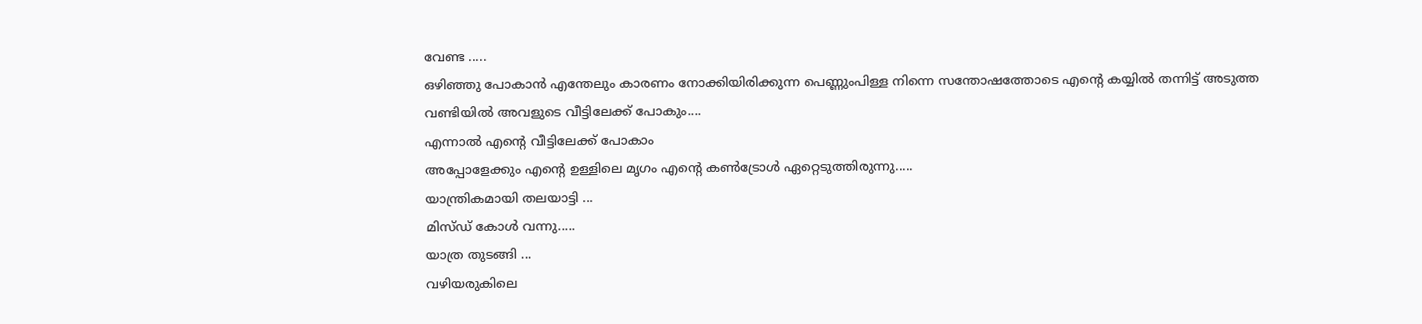വേണ്ട .....
ഒഴിഞ്ഞു പോകാന്‍ എന്തേലും കാരണം നോക്കിയിരിക്കുന്ന പെണ്ണുംപിള്ള നിന്നെ സന്തോഷത്തോടെ എന്റെ കയ്യില്‍ തന്നിട്ട് അടുത്ത വണ്ടിയില്‍ അവളുടെ വീട്ടിലേക്ക് പോകും....
എന്നാല്‍ എന്റെ വീട്ടിലേക്ക് പോകാം
അപ്പോളേക്കും എന്റെ ഉള്ളിലെ മൃഗം എന്റെ കൺട്രോൾ ഏറ്റെടുത്തിരുന്നു.....
യാന്ത്രികമായി തലയാട്ടി ...
മിസ്ഡ് കോൾ വന്നു.....
യാത്ര തുടങ്ങി ...
വഴിയരുകിലെ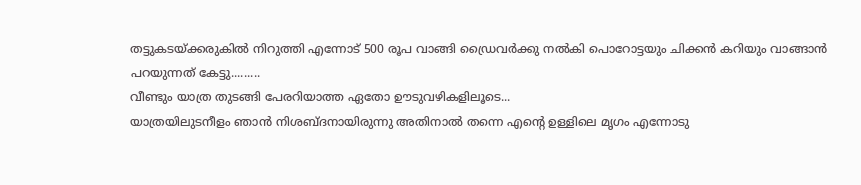തട്ടുകടയ്ക്കരുകിൽ നിറുത്തി എന്നോട് 500 രൂപ വാങ്ങി ഡ്രൈവര്‍ക്കു നൽകി പൊറോട്ടയും ചിക്കന്‍ കറിയും വാങ്ങാന്‍ പറയുന്നത് കേട്ടു.........
വീണ്ടും യാത്ര തുടങ്ങി പേരറിയാത്ത ഏതോ ഊടുവഴികളിലൂടെ...
യാത്രയിലുടനീളം ഞാന്‍ നിശബ്ദനായിരുന്നു അതിനാല്‍ തന്നെ എന്റെ ഉള്ളിലെ മൃഗം എന്നോടു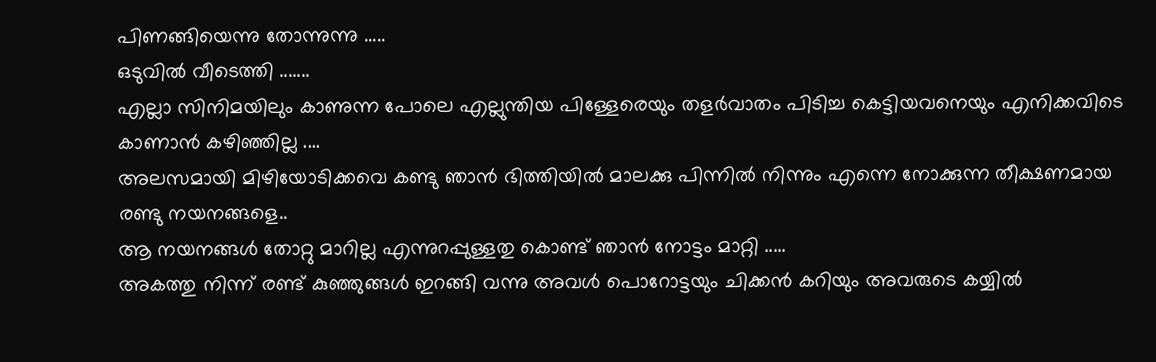പിണങ്ങിയെന്നു തോന്നുന്നു .....
ഒടുവില്‍ വീടെത്തി .......
എല്ലാ സിനിമയിലും കാണുന്ന പോലെ എല്ലുന്തിയ പിള്ളേരെയും തളർവാതം പിടിച്ച കെട്ടിയവനെയും എനിക്കവിടെ കാണാന്‍ കഴിഞ്ഞില്ല ....
അലസമായി മിഴിയോടിക്കവെ കണ്ടു ഞാന്‍ ഭിത്തിയില്‍ മാലക്കു പിന്നില്‍ നിന്നും എന്നെ നോക്കുന്ന തീക്ഷണമായ രണ്ടു നയനങ്ങളെ..
ആ നയനങ്ങൾ തോറ്റു മാറില്ല എന്നുറപ്പുള്ളതു കൊണ്ട് ഞാന്‍ നോട്ടം മാറ്റി .....
അകത്തു നിന്ന് രണ്ട് കുഞ്ഞുങ്ങൾ ഇറങ്ങി വന്നു അവള്‍ പൊറോട്ടയും ചിക്കന്‍ കറിയും അവരുടെ കയ്യില്‍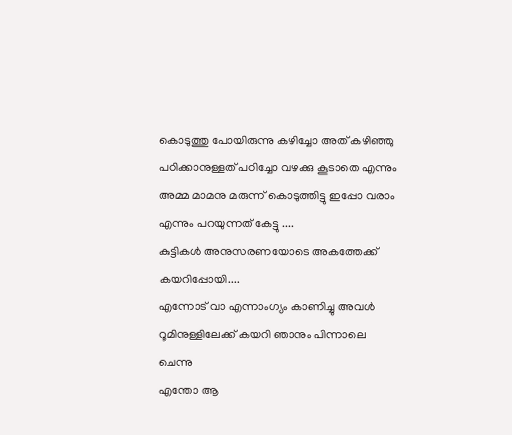കൊടുത്തു പോയിരുന്നു കഴിച്ചോ അത് കഴിഞ്ഞു പഠിക്കാനുള്ളത് പഠിച്ചോ വഴക്കു കൂടാതെ എന്നും അമ്മ മാമനു മരുന്ന് കൊടുത്തിട്ടു ഇപ്പോ വരാം എന്നും പറയുന്നത് കേട്ടു ....
കുട്ടികള്‍ അനുസരണയോടെ അകത്തേക്ക് കയറിപ്പോയി....
എന്നോട് വാ എന്നാംഗ്യം കാണിച്ചു അവള്‍ റൂമിനുള്ളിലേക്ക് കയറി ഞാനും പിന്നാലെ ചെന്നു
എന്തോ ആ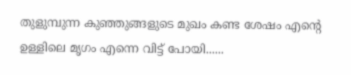തുളുമ്പുന്ന കുഞ്ഞുങ്ങളുടെ മുഖം കണ്ട ശേഷം എന്റെ ഉള്ളിലെ മൃഗം എന്നെ വിട്ട് പോയി......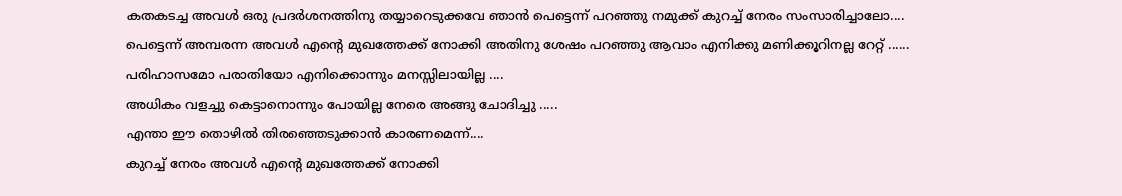കതകടച്ച അവള്‍ ഒരു പ്രദർശനത്തിനു തയ്യാറെടുക്കവേ ഞാന്‍ പെട്ടെന്ന് പറഞ്ഞു നമുക്ക് കുറച്ച് നേരം സംസാരിച്ചാലോ....
പെട്ടെന്ന് അമ്പരന്ന അവള്‍ എന്റെ മുഖത്തേക്ക് നോക്കി അതിനു ശേഷം പറഞ്ഞു ആവാം എനിക്കു മണിക്കൂറിനല്ല റേറ്റ് ......
പരിഹാസമോ പരാതിയോ എനിക്കൊന്നും മനസ്സിലായില്ല ....
അധികം വളച്ചു കെട്ടാനൊന്നും പോയില്ല നേരെ അങ്ങു ചോദിച്ചു .....
എന്താ ഈ തൊഴില്‍ തിരഞ്ഞെടുക്കാൻ കാരണമെന്ന്....
കുറച്ച് നേരം അവള്‍ എന്റെ മുഖത്തേക്ക് നോക്കി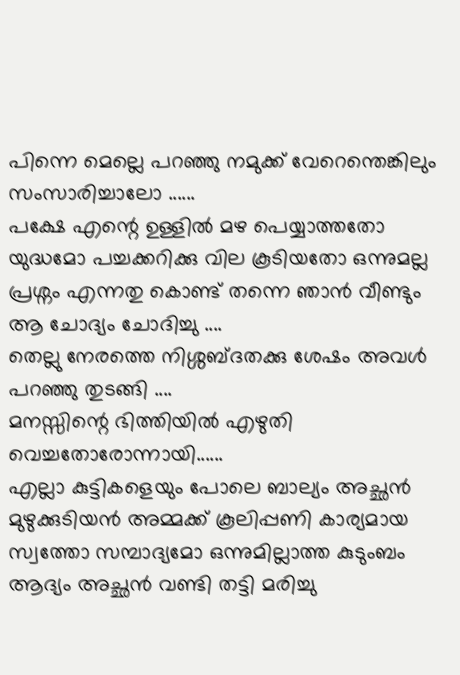പിന്നെ മെല്ലെ പറഞ്ഞു നമുക്ക് വേറെന്തെങ്കിലും സംസാരിച്ചാലോ ......
പക്ഷേ എന്റെ ഉള്ളിൽ മഴ പെയ്യാത്തതോ യുദ്ധമോ പച്ചക്കറിക്കു വില കൂടിയതോ ഒന്നുമല്ല പ്രശ്നം എന്നതു കൊണ്ട് തന്നെ ഞാന്‍ വീണ്ടും ആ ചോദ്യം ചോദിച്ചു ....
തെല്ലു നേരത്തെ നിശ്ശബ്ദതക്കു ശേഷം അവള്‍ പറഞ്ഞു തുടങ്ങി ....
മനസ്സിന്റെ ഭിത്തിയില്‍ എഴുതി വെച്ചതോരോന്നായി......
എല്ലാ കുട്ടികളെയും പോലെ ബാല്യം അച്ഛന്‍ മുഴുക്കുടിയൻ അമ്മക്ക് കൂലിപ്പണി കാര്യമായ സ്വത്തോ സമ്പാദ്യമോ ഒന്നുമില്ലാത്ത കുടുംബം ആദ്യം അച്ഛന്‍ വണ്ടി തട്ടി മരിച്ചു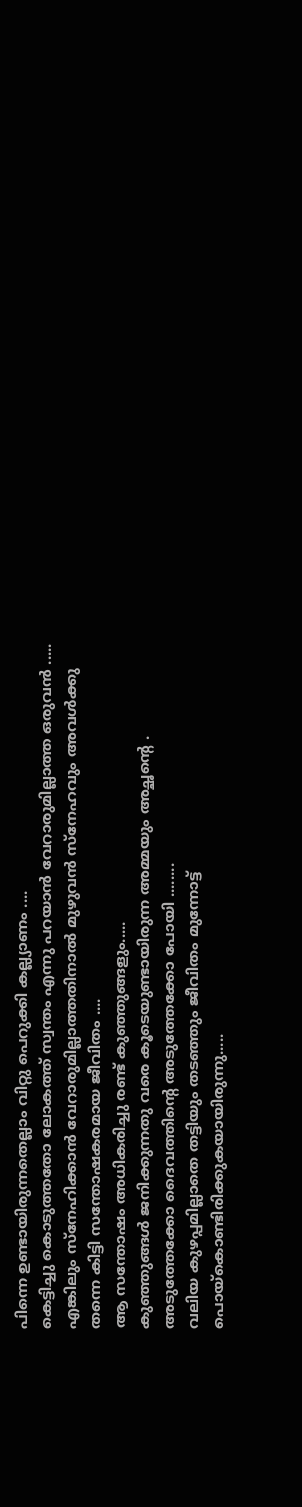പിന്നെ ഉണ്ടായിരുന്നതെല്ലാം വിറ്റു പെറുക്കി കല്ല്യാണം ....
കെട്ടിച്ചു കൊടുത്തതോ ലോകത്ത് സ്വന്തം എന്നു പറയാന്‍ വേറാരുമില്ലാത്ത ഒരുവന്‍ .....
എങ്കിലും സ്നേഹിക്കാൻ വേറാരുമില്ലാത്തതിനാൽ മുഴുവന്‍ സ്നേഹവും അവള്‍ക്കു തന്നെ കിട്ടി സന്തോഷകരമായ ജീവിതം ....
ആ സന്തോഷം അധികരിച്ചു രണ്ട് കുഞ്ഞുങ്ങളും.....
കുഞ്ഞുങ്ങൾ ജനിക്കുന്നതു വരെ കൂടെയുണ്ടായിരുന്ന അമ്മയും അച്ഛന്റെ . അടുത്തേക്കോ ദൈവത്തിന്റെ അടുത്തേക്കോ പോയി ........
വലിയ കുഴപ്പമില്ലാതെ തട്ടിയും തടഞ്ഞും ജീവിതം മുന്നോട്ട് പൊയ്കൊണ്ടിരിക്കുകയായിരുന്നു.....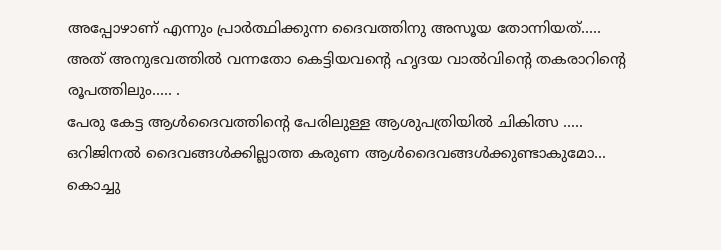അപ്പോഴാണ് എന്നും പ്രാർത്ഥിക്കുന്ന ദൈവത്തിനു അസൂയ തോന്നിയത്.....
അത് അനുഭവത്തിൽ വന്നതോ കെട്ടിയവന്റെ ഹൃദയ വാൽവിന്റെ തകരാറിന്റെ രൂപത്തിലും..... .
പേരു കേട്ട ആൾദൈവത്തിന്റെ പേരിലുള്ള ആശുപത്രിയില്‍ ചികിത്സ .....
ഒറിജിനല്‍ ദൈവങ്ങൾക്കില്ലാത്ത കരുണ ആൾദൈവങ്ങൾക്കുണ്ടാകുമോ...
കൊച്ചു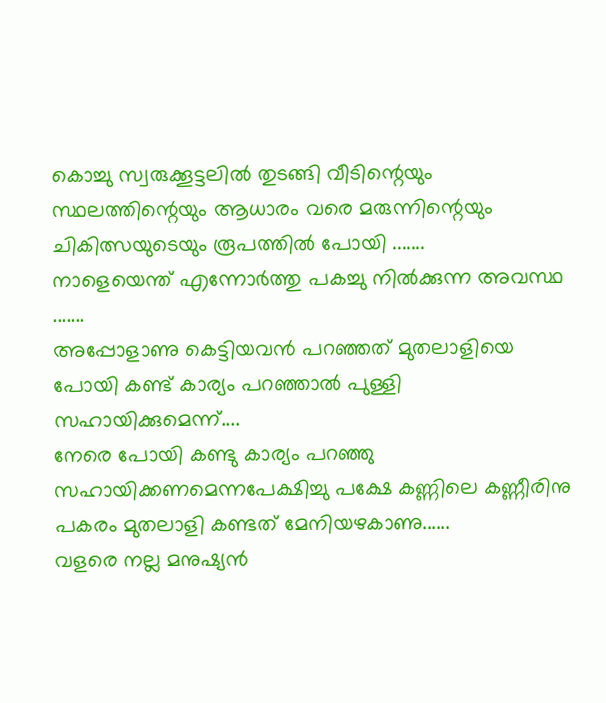കൊച്ചു സ്വരുക്കൂട്ടലിൽ തുടങ്ങി വീടിന്റെയും സ്ഥലത്തിന്റെയും ആധാരം വരെ മരുന്നിന്റെയും ചികിത്സയുടെയും രൂപത്തില്‍ പോയി .......
നാളെയെന്ത് എന്നോർത്തു പകച്ചു നിൽക്കുന്ന അവസ്ഥ .......
അപ്പോളാണു കെട്ടിയവൻ പറഞ്ഞത് മുതലാളിയെ പോയി കണ്ട് കാര്യം പറഞ്ഞാല്‍ പുള്ളി സഹായിക്കുമെന്ന്....
നേരെ പോയി കണ്ടു കാര്യം പറഞ്ഞു സഹായിക്കണമെന്നപേക്ഷിച്ചു പക്ഷേ കണ്ണിലെ കണ്ണീരിനു പകരം മുതലാളി കണ്ടത് മേനിയഴകാണു......
വളരെ നല്ല മനുഷ്യന്‍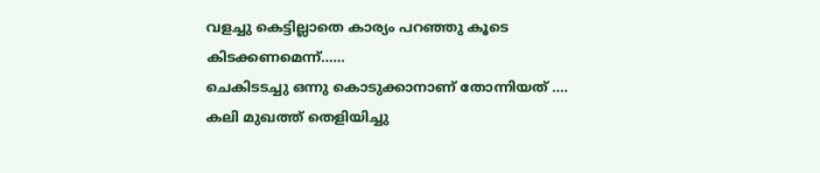വളച്ചു കെട്ടില്ലാതെ കാര്യം പറഞ്ഞു കൂടെ കിടക്കണമെന്ന്......
ചെകിടടച്ചു ഒന്നു കൊടുക്കാനാണ് തോന്നിയത് ....
കലി മുഖത്ത് തെളിയിച്ചു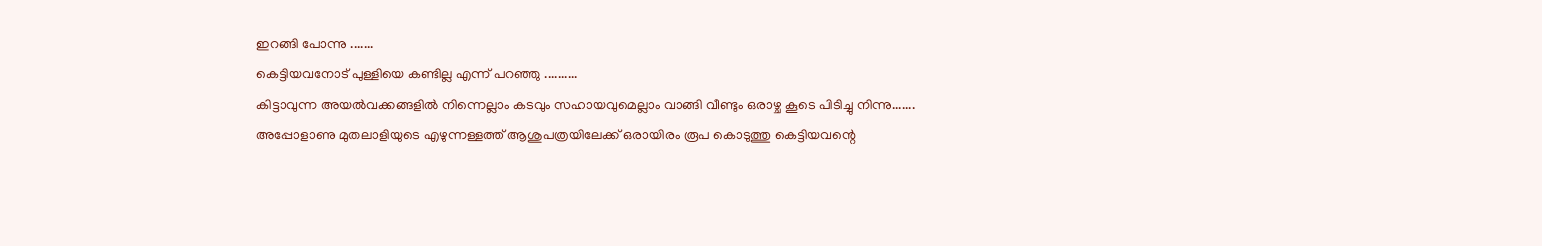ഇറങ്ങി പോന്നു .......
കെട്ടിയവനോട് പുള്ളിയെ കണ്ടില്ല എന്ന് പറഞ്ഞു ..........
കിട്ടാവുന്ന അയൽവക്കങ്ങളിൽ നിന്നെല്ലാം കടവും സഹായവുമെല്ലാം വാങ്ങി വീണ്ടും ഒരാഴ്ച കൂടെ പിടിച്ചു നിന്നു.......
അപ്പോളാണു മുതലാളിയുടെ എഴുന്നള്ളത്ത് ആശുപത്രയിലേക്ക് ഒരായിരം രൂപ കൊടുത്തു കെട്ടിയവന്റെ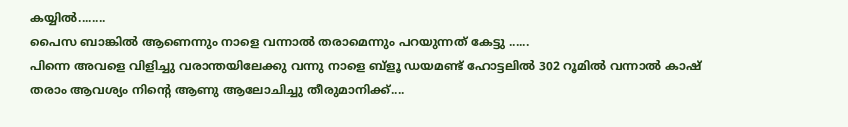കയ്യില്‍........
പൈസ ബാങ്കില്‍ ആണെന്നും നാളെ വന്നാല്‍ തരാമെന്നും പറയുന്നത് കേട്ടു ......
പിന്നെ അവളെ വിളിച്ചു വരാന്തയിലേക്കു വന്നു നാളെ ബ്ളൂ ഡയമണ്ട് ഹോട്ടലില്‍ 302 റൂമില്‍ വന്നാല്‍ കാഷ് തരാം ആവശ്യം നിന്റെ ആണു ആലോചിച്ചു തീരുമാനിക്ക്....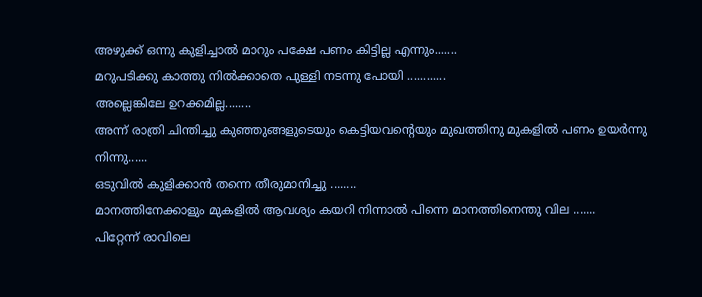അഴുക്ക് ഒന്നു കുളിച്ചാൽ മാറും പക്ഷേ പണം കിട്ടില്ല എന്നും.......
മറുപടിക്കു കാത്തു നിൽക്കാതെ പുള്ളി നടന്നു പോയി ............
അല്ലെങ്കിലേ ഉറക്കമില്ല........
അന്ന് രാത്രി ചിന്തിച്ചു കുഞ്ഞുങ്ങളുടെയും കെട്ടിയവന്റെയും മുഖത്തിനു മുകളില്‍ പണം ഉയര്‍ന്നു നിന്നു......
ഒടുവില്‍ കുളിക്കാന്‍ തന്നെ തീരുമാനിച്ചു ........
മാനത്തിനേക്കാളും മുകളില്‍ ആവശ്യം കയറി നിന്നാല്‍ പിന്നെ മാനത്തിനെന്തു വില .......
പിറ്റേന്ന് രാവിലെ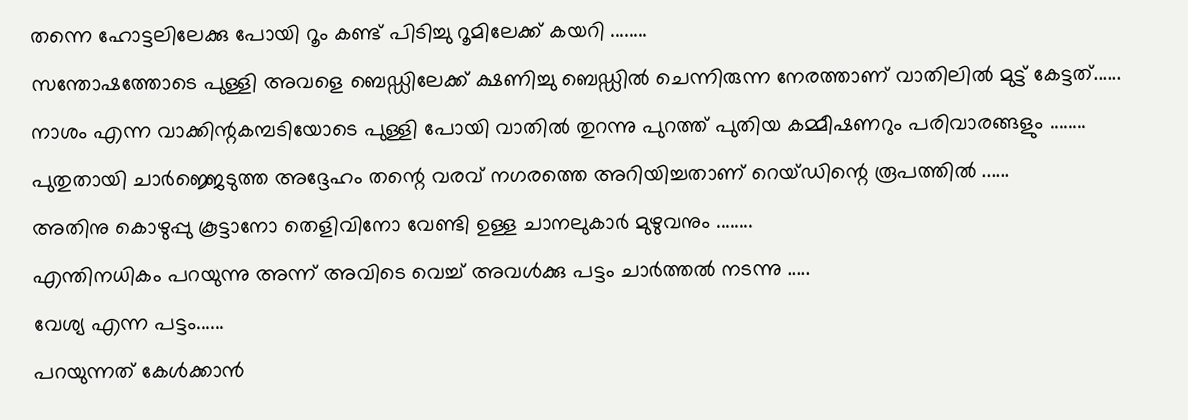തന്നെ ഹോട്ടലിലേക്കു പോയി റൂം കണ്ട് പിടിച്ചു റൂമിലേക്ക് കയറി ........
സന്തോഷത്തോടെ പുള്ളി അവളെ ബെഡ്ഡിലേക്ക് ക്ഷണിച്ചു ബെഡ്ഡിൽ ചെന്നിരുന്ന നേരത്താണ് വാതിലില്‍ മുട്ട് കേട്ടത്......
നാശം എന്ന വാക്കിന്റകമ്പടിയോടെ പുള്ളി പോയി വാതില്‍ തുറന്നു പുറത്ത് പുതിയ കമ്മീഷണറും പരിവാരങ്ങളും ........
പുതുതായി ചാർജ്ജെടുത്ത അദ്ദേഹം തന്റെ വരവ് നഗരത്തെ അറിയിച്ചതാണ് റെയ്ഡിന്റെ രൂപത്തില്‍ ......
അതിനു കൊഴുപ്പു കൂട്ടാനോ തെളിവിനോ വേണ്ടി ഉള്ള ചാനലുകാർ മുഴുവനും ........
എന്തിനധികം പറയുന്നു അന്ന് അവിടെ വെച്ച് അവള്‍ക്കു പട്ടം ചാർത്തൽ നടന്നു .....
വേശ്യ എന്ന പട്ടം......
പറയുന്നത് കേൾക്കാൻ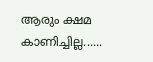ആരും ക്ഷമ കാണിച്ചില്ല......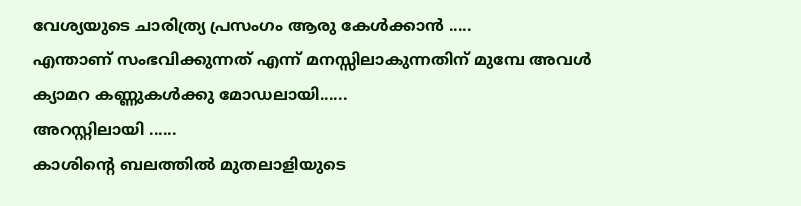വേശ്യയുടെ ചാരിത്ര്യ പ്രസംഗം ആരു കേൾക്കാൻ .....
എന്താണ് സംഭവിക്കുന്നത് എന്ന് മനസ്സിലാകുന്നതിന് മുമ്പേ അവള്‍ ക്യാമറ കണ്ണുകൾക്കു മോഡലായി......
അറസ്റ്റിലായി ......
കാശിന്റെ ബലത്തില്‍ മുതലാളിയുടെ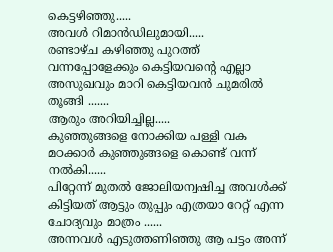കെട്ടഴിഞ്ഞു.....
അവള്‍ റിമാൻഡിലുമായി.....
രണ്ടാഴ്ച കഴിഞ്ഞു പുറത്ത് വന്നപ്പോളേക്കും കെട്ടിയവന്റെ എല്ലാ അസുഖവും മാറി കെട്ടിയവൻ ചുമരിൽ തൂങ്ങി .......
ആരും അറിയിച്ചില്ല.....
കുഞ്ഞുങ്ങളെ നോക്കിയ പള്ളി വക മഠക്കാർ കുഞ്ഞുങ്ങളെ കൊണ്ട് വന്ന് നൽകി......
പിറ്റേന്ന് മുതല്‍ ജോലിയന്വഷിച്ച അവള്‍ക്ക് കിട്ടിയത് ആട്ടും തുപ്പും എത്രയാ റേറ്റ് എന്ന ചോദ്യവും മാത്രം ......
അന്നവൾ എടുത്തണിഞ്ഞു ആ പട്ടം അന്ന്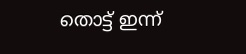തൊട്ട് ഇന്ന്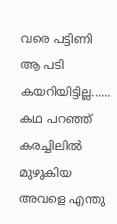വരെ പട്ടിണി ആ പടി കയറിയിട്ടില്ല......
കഥ പറഞ്ഞ് കരച്ചിലിൽ മുഴുകിയ അവളെ എന്തു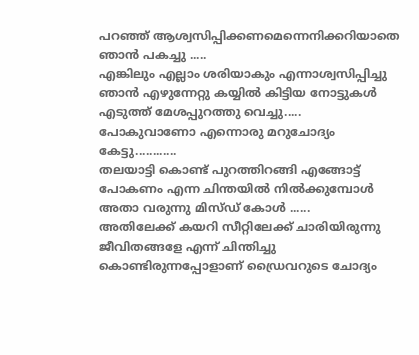പറഞ്ഞ് ആശ്വസിപ്പിക്കണമെന്നെനിക്കറിയാതെ ഞാന്‍ പകച്ചു .....
എങ്കിലും എല്ലാം ശരിയാകും എന്നാശ്വസിപ്പിച്ചു
ഞാന്‍ എഴുന്നേറ്റു കയ്യില്‍ കിട്ടിയ നോട്ടുകൾ എടുത്ത് മേശപ്പുറത്തു വെച്ചു.....
പോകുവാണോ എന്നൊരു മറുചോദ്യം കേട്ടു............
തലയാട്ടി കൊണ്ട് പുറത്തിറങ്ങി എങ്ങോട്ട് പോകണം എന്ന ചിന്തയില്‍ നിൽക്കുമ്പോൾ അതാ വരുന്നു മിസ്ഡ് കോൾ ......
അതിലേക്ക് കയറി സീറ്റിലേക്ക് ചാരിയിരുന്നു ജീവിതങ്ങളേ എന്ന് ചിന്തിച്ചു കൊണ്ടിരുന്നപ്പോളാണ് ഡ്രൈവറുടെ ചോദ്യം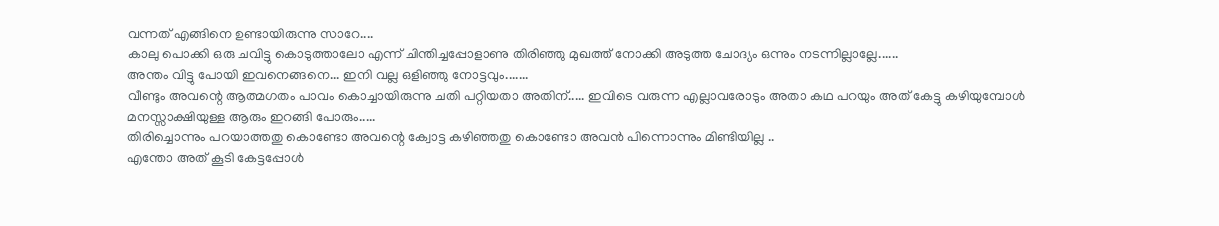വന്നത് എങ്ങിനെ ഉണ്ടായിരുന്നു സാറേ....
കാലു പൊക്കി ഒരു ചവിട്ടു കൊടുത്താലോ എന്ന് ചിന്തിച്ചപ്പോളാണു തിരിഞ്ഞു മുഖത്ത്‌ നോക്കി അടുത്ത ചോദ്യം ഒന്നും നടന്നില്ലാല്ലേ......
അന്തം വിട്ടു പോയി ഇവനെങ്ങനെ... ഇനി വല്ല ഒളിഞ്ഞു നോട്ടവും.......
വീണ്ടും അവന്റെ ആത്മഗതം പാവം കൊച്ചായിരുന്നു ചതി പറ്റിയതാ അതിന്..... ഇവിടെ വരുന്ന എല്ലാവരോടും അതാ കഥ പറയും അത് കേട്ടു കഴിയുമ്പോള്‍ മനസ്സാക്ഷിയുള്ള ആരും ഇറങ്ങി പോരും.....
തിരിച്ചൊന്നും പറയാത്തതു കൊണ്ടോ അവന്റെ ക്വോട്ട കഴിഞ്ഞതു കൊണ്ടോ അവന്‍ പിന്നൊന്നും മിണ്ടിയില്ല ..
എന്തോ അത് കൂടി കേട്ടപ്പോള്‍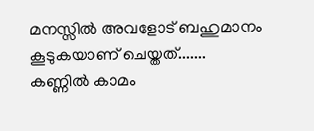മനസ്സില്‍ അവളോട് ബഹുമാനം കൂടുകയാണ് ചെയ്തത്.......
കണ്ണിൽ കാമം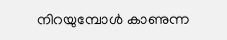നിറയുമ്പോൾ കാണുന്ന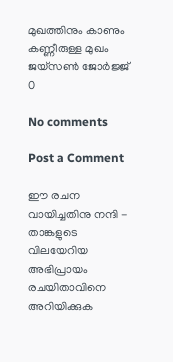മുഖത്തിനും കാണും കണ്ണീരുള്ള മുഖം
ജയ്‌സൺ ജോർജ്ജ്
0

No comments

Post a Comment

ഈ രചന വായിച്ചതിനു നന്ദി - താങ്കളുടെ വിലയേറിയ അഭിപ്രായം രചയിതാവിനെ അറിയിക്കുക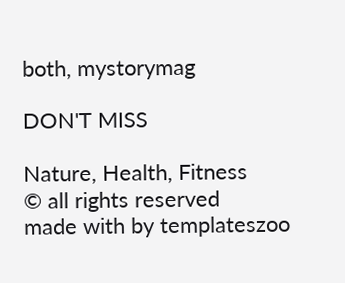both, mystorymag

DON'T MISS

Nature, Health, Fitness
© all rights reserved
made with by templateszoo